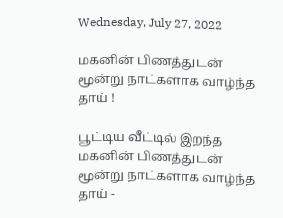Wednesday, July 27, 2022

மகனின் பிணத்துடன் மூன்று நாட்களாக வாழ்ந்த தாய் !

பூட்டிய வீட்டில் இறந்த மகனின் பிணத்துடன் மூன்று நாட்களாக வாழ்ந்த தாய் -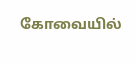கோவையில்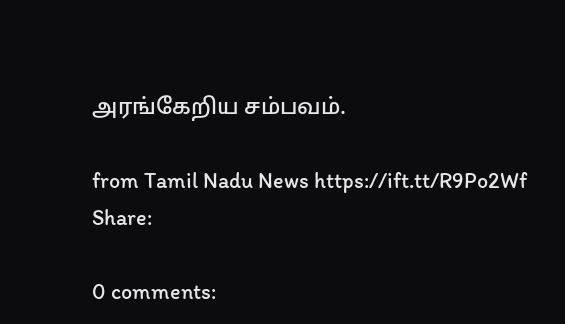அரங்கேறிய சம்பவம்.

from Tamil Nadu News https://ift.tt/R9Po2Wf
Share:

0 comments: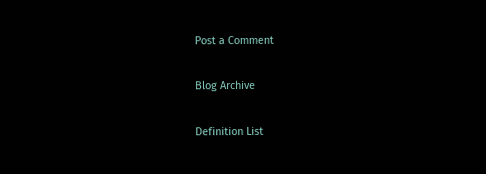Post a Comment

Blog Archive

Definition List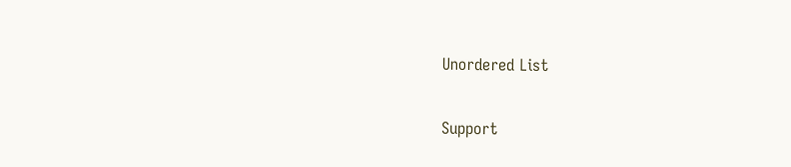Unordered List

Support